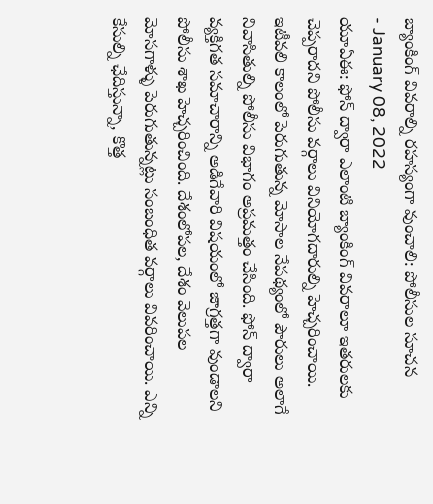బ్యాంకింగ్ వివరాల్ని రహస్యంగా వుంచాలి: పోలీసుల సూచన
- January 08, 2022
యూఏఈ: ఫోన్ ద్వారా ఎలాంటి బ్యాంకింగ్ వివరాలూ ఇతరులకు చెప్పరాదని పోలీసు వర్గాలు వినియోగదారుల్ని హెచ్చరించాయి. ఇటీవలి కాలంలో పెరుగుతున్న మోసాల నేపథ్యంలో పౌరులు అలాగే నివాసితుల్ని పోలీసు విభాగం అప్రమత్తం చేసింది. ఫోన్ ద్వారా వ్యక్తిగత సమాచారాన్ని అడిగేవారి విషయంలో జాగ్రత్తగా వుండాలని పోలీసు శాఖ హెచ్చరించింది. దేశంలోపల, దేశం వెలుపల మోసగాళ్ళు పెరుగుతున్నట్లు సంబంధిత వర్గాలు వివరించాయి. ఎన్ని కేసుల్ని ఛేదిస్తున్నా, కొత్త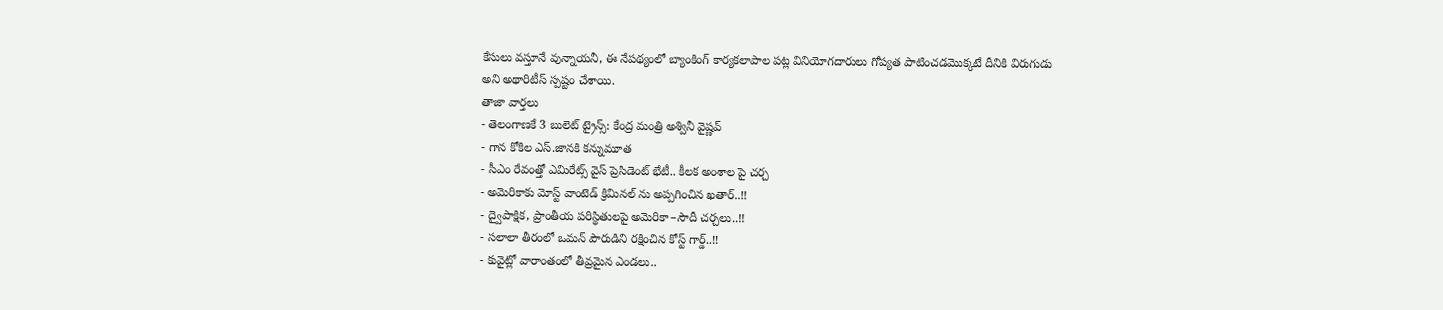కేసులు వస్తూనే వున్నాయనీ, ఈ నేపథ్యంలో బ్యాంకింగ్ కార్యకలాపాల పట్ల వినియోగదారులు గోప్యత పాటించడమొక్కటే దీనికి విరుగుడు అని అథారిటీస్ స్పష్టం చేశాయి.
తాజా వార్తలు
- తెలంగాణకే 3 బులెట్ ట్రైన్స్: కేంద్ర మంత్రి అశ్వినీ వైష్ణవ్
- గాన కోకిల ఎస్.జానకి కన్నుమూత
- సీఎం రేవంత్తో ఎమిరేట్స్ వైస్ ప్రెసిడెంట్ భేటీ.. కీలక అంశాల పై చర్చ
- అమెరికాకు మోస్ట్ వాంటెడ్ క్రిమినల్ ను అప్పగించిన ఖతార్..!!
- ద్వైపాక్షిక, ప్రాంతీయ పరిస్థితులపై అమెరికా–సౌదీ చర్చలు..!!
- సలాలా తీరంలో ఒమన్ పౌరుడిని రక్షించిన కోస్ట్ గార్డ్..!!
- కువైట్లో వారాంతంలో తీవ్రమైన ఎండలు..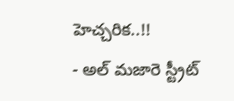హెచ్చరిక..!!
- అల్ మజారె స్ట్రీట్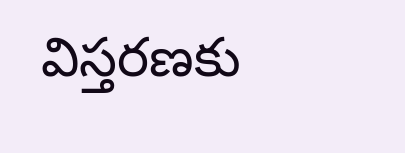విస్తరణకు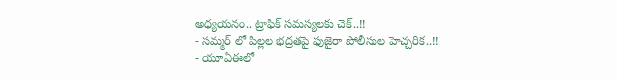అధ్యయనం.. ట్రాఫిక్ సమస్యలకు చెక్..!!
- సమ్మర్ లో పిల్లల భద్రతపై ఫుజైరా పోలీసుల హెచ్చరిక..!!
- యూఏఈలో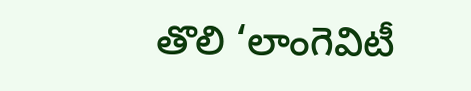తొలి ‘లాంగెవిటీ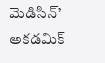మెడిసిన్’ అకడమిక్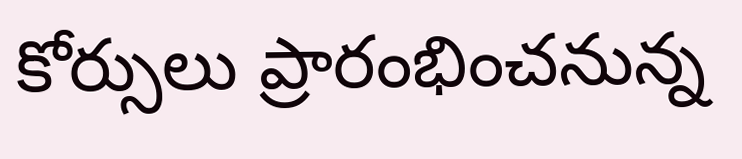కోర్సులు ప్రారంభించనున్న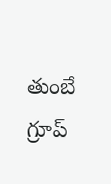తుంబే గ్రూప్